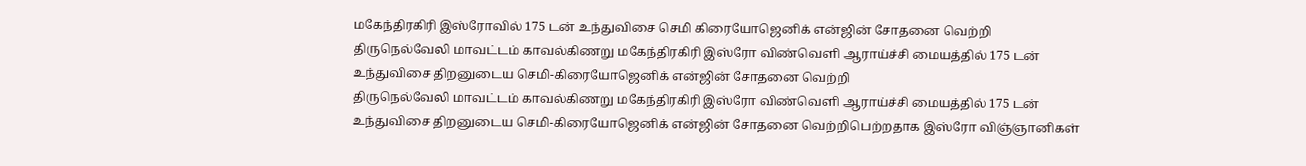மகேந்திரகிரி இஸ்ரோவில் 175 டன் உந்துவிசை செமி கிரையோஜெனிக் என்ஜின் சோதனை வெற்றி
திருநெல்வேலி மாவட்டம் காவல்கிணறு மகேந்திரகிரி இஸ்ரோ விண்வெளி ஆராய்ச்சி மையத்தில் 175 டன் உந்துவிசை திறனுடைய செமி-கிரையோஜெனிக் என்ஜின் சோதனை வெற்றி
திருநெல்வேலி மாவட்டம் காவல்கிணறு மகேந்திரகிரி இஸ்ரோ விண்வெளி ஆராய்ச்சி மையத்தில் 175 டன் உந்துவிசை திறனுடைய செமி-கிரையோஜெனிக் என்ஜின் சோதனை வெற்றிபெற்றதாக இஸ்ரோ விஞ்ஞானிகள்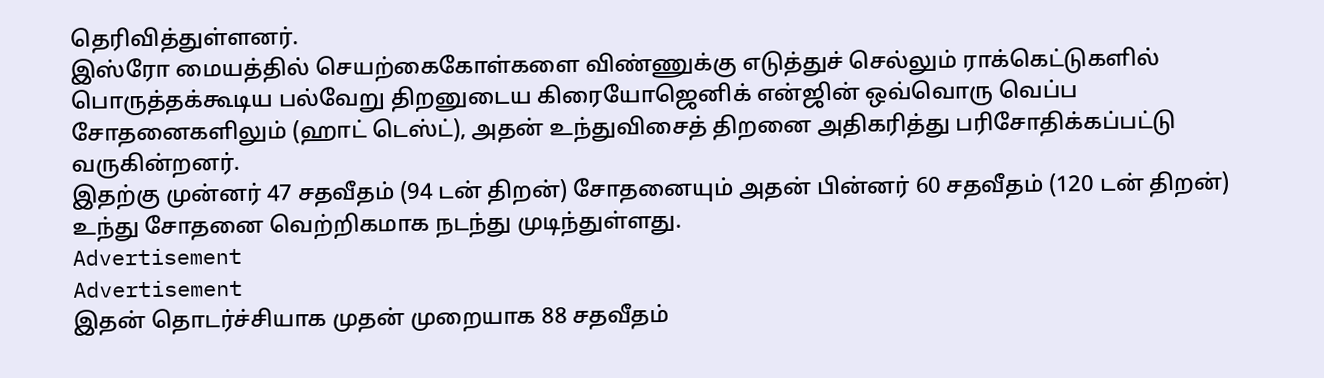தெரிவித்துள்ளனர்.
இஸ்ரோ மையத்தில் செயற்கைகோள்களை விண்ணுக்கு எடுத்துச் செல்லும் ராக்கெட்டுகளில் பொருத்தக்கூடிய பல்வேறு திறனுடைய கிரையோஜெனிக் என்ஜின் ஒவ்வொரு வெப்ப சோதனைகளிலும் (ஹாட் டெஸ்ட்), அதன் உந்துவிசைத் திறனை அதிகரித்து பரிசோதிக்கப்பட்டு வருகின்றனர்.
இதற்கு முன்னர் 47 சதவீதம் (94 டன் திறன்) சோதனையும் அதன் பின்னர் 60 சதவீதம் (120 டன் திறன்) உந்து சோதனை வெற்றிகமாக நடந்து முடிந்துள்ளது.
Advertisement
Advertisement
இதன் தொடர்ச்சியாக முதன் முறையாக 88 சதவீதம்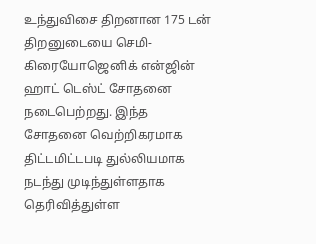உந்துவிசை திறனான 175 டன் திறனுடையை செமி-கிரையோஜெனிக் என்ஜின் ஹாட் டெஸ்ட் சோதனை நடைபெற்றது. இந்த சோதனை வெற்றிகரமாக திட்டமிட்டபடி துல்லியமாக நடந்து முடிந்துள்ளதாக தெரிவித்துள்ள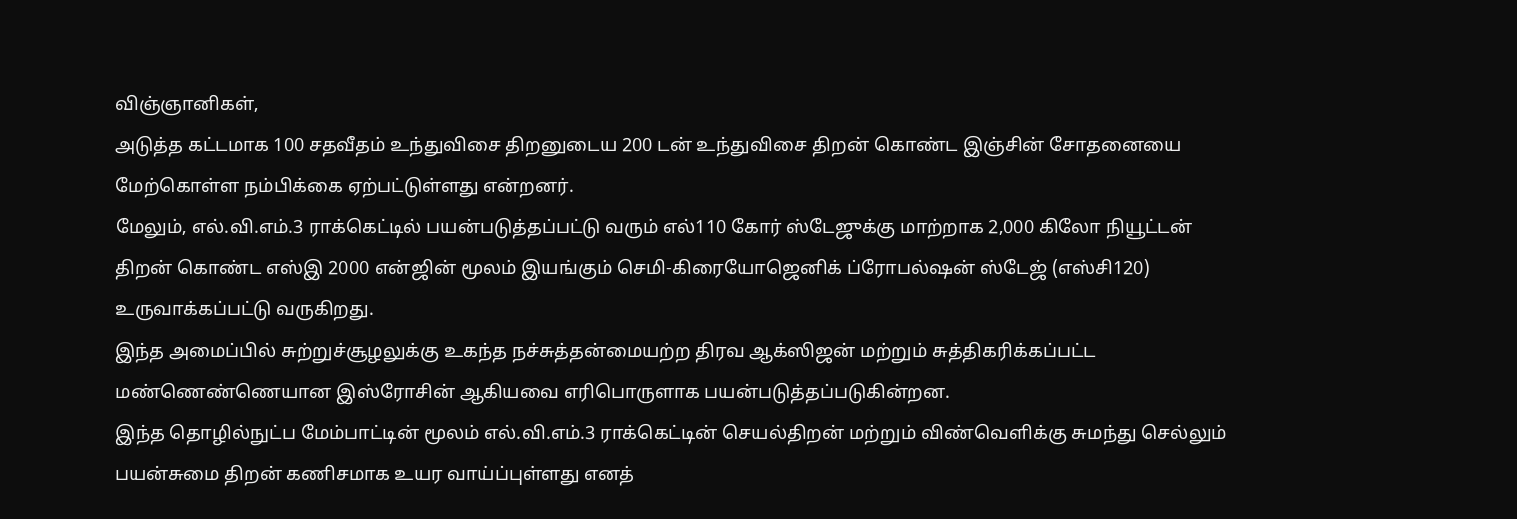விஞ்ஞானிகள்,
அடுத்த கட்டமாக 100 சதவீதம் உந்துவிசை திறனுடைய 200 டன் உந்துவிசை திறன் கொண்ட இஞ்சின் சோதனையை மேற்கொள்ள நம்பிக்கை ஏற்பட்டுள்ளது என்றனர்.
மேலும், எல்.வி.எம்.3 ராக்கெட்டில் பயன்படுத்தப்பட்டு வரும் எல்110 கோர் ஸ்டேஜுக்கு மாற்றாக 2,000 கிலோ நியூட்டன் திறன் கொண்ட எஸ்இ 2000 என்ஜின் மூலம் இயங்கும் செமி-கிரையோஜெனிக் ப்ரோபல்ஷன் ஸ்டேஜ் (எஸ்சி120) உருவாக்கப்பட்டு வருகிறது.
இந்த அமைப்பில் சுற்றுச்சூழலுக்கு உகந்த நச்சுத்தன்மையற்ற திரவ ஆக்ஸிஜன் மற்றும் சுத்திகரிக்கப்பட்ட மண்ணெண்ணெயான இஸ்ரோசின் ஆகியவை எரிபொருளாக பயன்படுத்தப்படுகின்றன.
இந்த தொழில்நுட்ப மேம்பாட்டின் மூலம் எல்.வி.எம்.3 ராக்கெட்டின் செயல்திறன் மற்றும் விண்வெளிக்கு சுமந்து செல்லும் பயன்சுமை திறன் கணிசமாக உயர வாய்ப்புள்ளது எனத்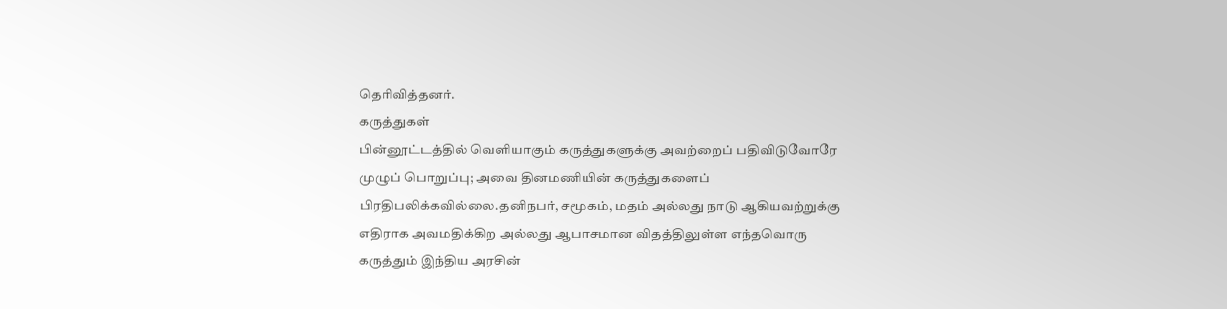தெரிவித்தனர்.
கருத்துகள்
பின்னூட்டத்தில் வெளியாகும் கருத்துகளுக்கு அவற்றைப் பதிவிடுவோரே முழுப் பொறுப்பு; அவை தினமணியின் கருத்துகளைப் பிரதிபலிக்கவில்லை.தனிநபர், சமூகம், மதம் அல்லது நாடு ஆகியவற்றுக்கு எதிராக அவமதிக்கிற அல்லது ஆபாசமான விதத்திலுள்ள எந்தவொரு கருத்தும் இந்திய அரசின்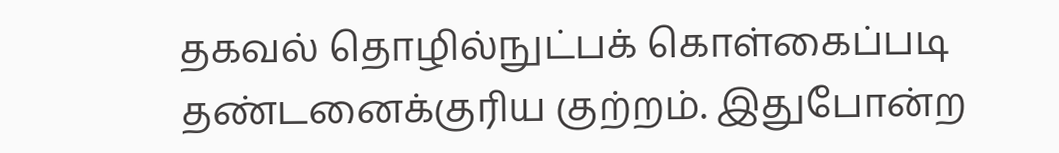தகவல் தொழில்நுட்பக் கொள்கைப்படி தண்டனைக்குரிய குற்றம். இதுபோன்ற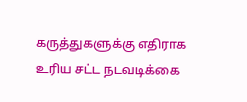கருத்துகளுக்கு எதிராக உரிய சட்ட நடவடிக்கை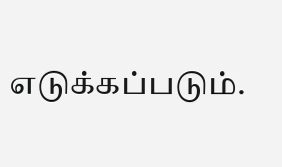எடுக்கப்படும்.